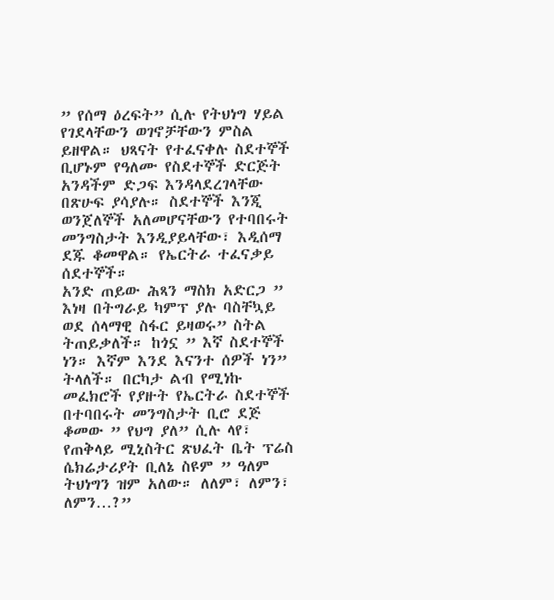” የሰማ ዕረፍት” ሲሉ የትህነግ ሃይል የገደላቸውን ወገኖቻቸውን ምስል ይዘዋል። ህጻናት የተፈናቀሉ ስደተኞች ቢሆኑም የዓለሙ የስደተኞች ድርጅት አንዳችም ድጋፍ እንዳላደረገላቸው በጽሁፍ ያሳያሉ። ስደተኞች እንጂ ወንጀለኞች አለመሆናቸውን የተባበሩት መንግስታት እንዲያይላቸው፣ እዲሰማ ደጁ ቆመዋል። የኤርትራ ተፈናቃይ ሰደተኞች።
አንድ ጠይው ሕጻን ማስክ አድርጋ ” እነዛ በትግራይ ካምፕ ያሉ ባስቸኳይ ወደ ሰላማዊ ስፋር ይዛወሩ” ስትል ትጠይቃለች። ከጎኗ ” እኛ ስደተኞች ነን። እኛም እንደ እናንተ ሰዎች ነን” ትላለች። በርካታ ልብ የሚነኩ መፈክሮች የያዙት የኤርትራ ስደተኞች በተባበሩት መንግስታት ቢሮ ደጅ ቆመው ” የህግ ያለ” ሲሉ ላየ፣ የጠቅላይ ሚኒስትር ጽህፈት ቤት ፕሬስ ሴክሬታሪያት ቢለኔ ስዩም ” ዓለም ትህነግን ዝም አለው። ለለም፣ ለምን፣ ለምን…?”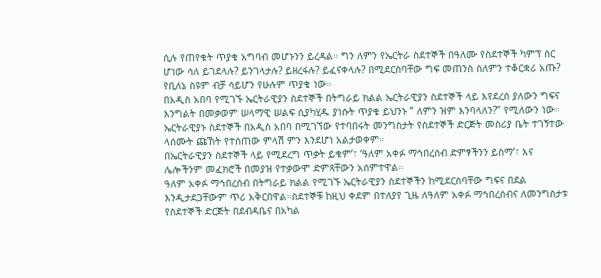ሲሉ የጠየቁት ጥያቄ አግባብ መሆኑንን ይረዳል። ግን ለምን የኤርትራ ስደተኞች በዓለሙ የስደተኞች ካምፕ ስር ሆነው ሳለ ይገደላሉ? ይንገላታሉ? ይዘረፋሉ? ይፈናቀላሉ? በሚደርስባቸው ግፍ መጠንስ ስለምን ተቆርቋሪ አጡ? የቢለኔ ስዩም ብቻ ሳይሆን የሁሉም ጥያቄ ነው።
በአዲስ አበባ የሚገኙ ኤርትራዊያን ስደተኞች በትግራይ ክልል ኤርትራዊያን ስደተኞች ላይ እየደረሰ ያለውን ግፍና እንግልት በመቃወም ሠላማዊ ሠልፍ ሲያካሂዱ ያነሱት ጥያቄ ይህንኑ ” ለምን ዝም እንባላለን?” የሚለውን ነው። ኤርትራዊያኑ ስደተኞች በአዲስ አበባ በሚገኘው የተባበሩት መንግስታት የስደተኞች ድርጅት መስሪያ ቤት ተገኝተው ላሰሙት ጩኸት የተሰጠው ምላሽ ምን እንደሆነ አልታወቀም።
በኤርትራዊያን ስደተኞች ላይ የሚደረግ ጥቃት ይቁም’፣ ‘ዓለም አቀፉ ማኅበረሰብ ድምፃችንን ይስማ’፣ እና ሌሎችንም መፈክሮች በመያዝ የተቃውሞ ድምጻቸውን አሰምተዋል።
ዓለም አቀፉ ማኅበረሰብ በትግራይ ክልል የሚገኙ ኤርትራዊያን ስደተኞችን ከሚደርስባቸው ግፍና በደል እንዲታደጋቸውም ጥሪ አቅርበዋል።ስደተኞቹ ከዚህ ቀደም በተለያየ ጊዜ ለዓለም አቀፉ ማኅበረሰብና ለመንግስታቱ የስደተኞች ድርጅት በደብዳቤና በአካል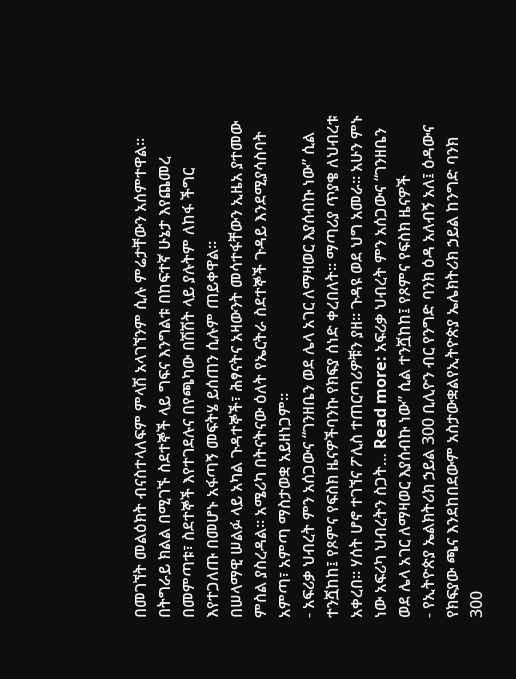በመገኘት መልዕክት ብናስተላለፍም ምላሽ አላገኘንም ሲሉ ምሬታቸውን አሰምተዋል።
በትግራይ ክልል በሚገኙ ስደተኞች ላይ ግፍና እንግልቱ በከፍተኛ ሁኔታ እየጨመረ በመምጣቱ፣ ስደተኞች እየተገደሉና በየጫካው በሽሽት ላይ ያሉትም ለከፋ ችግር እየተጋለጡ በመሆኑ አፋጣኝ መፍትሄ ይሰጠን ሲሉም ጠይቀዋል።
በሠላማዊ ሠልፉ ላይ አካል ጉዳተኞች፣ ሕፃናትና አዛውንት መሳተፋቸውን ኢዜአ ያተመው ምስል ያስረዳል። አሜሪካ በትናትናው ዕለት የኤርትራ ስደተኞች ጉዳይ እንደሚያሳስባት አምጣ፣ አምጣ ማስታወቋ አይዘነጋም።
- አፍሪቃ ህብረት ምን አሰጋውና “ገንዘቤን ወደ ሌላ አገር ለማዛወር እያሰብኩ ነው” ሲል ተንሿከከ፤ የጾምና የፍስክ ዜናዎችባንኩ የክፍያ ሰነድ ቀረበለት። ማጣሪያ ጥያቄ ለህብረቱ አቀረበ። ሃሰት ሆኖ ተገኘና ፖሊስ ተጠርጣሪዎቹን ያዘ። ጉዳዩ ወደ ህግ አመራ። አሁን ምኑ ነው አፍሪካ ህብረትን ስጋት… Read more: አፍሪቃ ህብረት ምን አሰጋውና “ገንዘቤን ወደ ሌላ አገር ለማዛወር እያሰብኩ ነው” ሲል ተንሿከከ፤ የጾምና የፍስክ ዜናዎች
- የኢትዮጵያ ኤልክትሪክ ኃይል 300 ቢሊዮን ብር የንግድ ባንክ ዕዳ አለብኝ አለ፤ ዕዳውና የክፍያው ጫና እንደከበደውም አስታውቋልየኢትዮጵያ ኤሌክትሪክ ኃይል ከንግድ ባንክ 300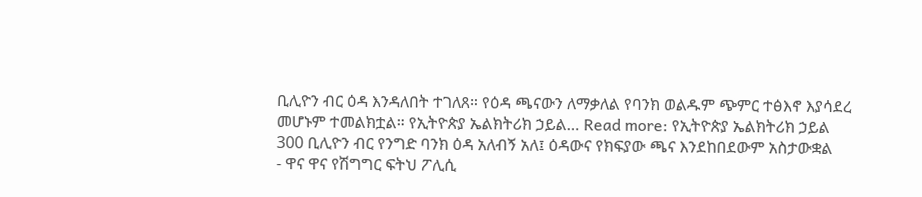ቢሊዮን ብር ዕዳ እንዳለበት ተገለጸ። የዕዳ ጫናውን ለማቃለል የባንክ ወልዱም ጭምር ተፅእኖ እያሳደረ መሆኑም ተመልክቷል። የኢትዮጵያ ኤልክትሪክ ኃይል… Read more: የኢትዮጵያ ኤልክትሪክ ኃይል 300 ቢሊዮን ብር የንግድ ባንክ ዕዳ አለብኝ አለ፤ ዕዳውና የክፍያው ጫና እንደከበደውም አስታውቋል
- ዋና ዋና የሽግግር ፍትህ ፖሊሲ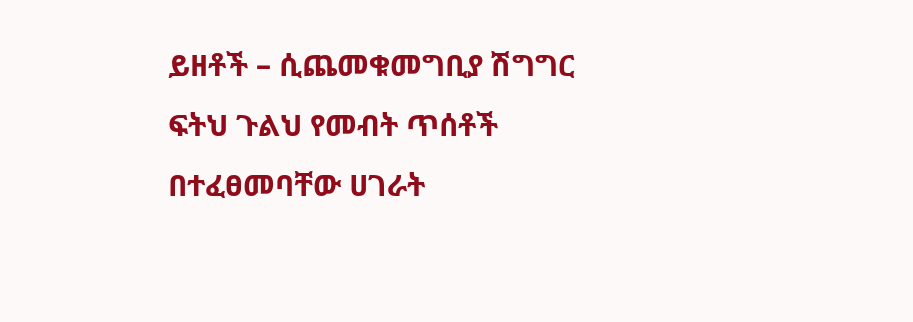ይዘቶች – ሲጨመቁመግቢያ ሽግግር ፍትህ ጉልህ የመብት ጥሰቶች በተፈፀመባቸው ሀገራት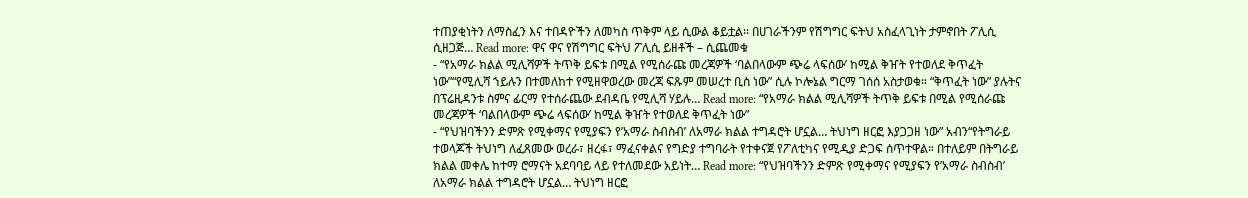ተጠያቂነትን ለማስፈን እና ተበዳዮችን ለመካስ ጥቅም ላይ ሲውል ቆይቷል፡፡ በሀገራችንም የሽግግር ፍትህ አስፈላጊነት ታምኖበት ፖሊሲ ሲዘጋጅ… Read more: ዋና ዋና የሽግግር ፍትህ ፖሊሲ ይዘቶች – ሲጨመቁ
- “የአማራ ክልል ሚሊሻዎች ትጥቅ ይፍቱ በሚል የሚሰራጩ መረጃዎች ‘ባልበላውም ጭሬ ላፍሰው’ ከሚል ቅዠት የተወለደ ቅጥፈት ነው”“የሚሊሻ ኀይሉን በተመለከተ የሚዘዋወረው መረጃ ፍጹም መሠረተ ቢስ ነው” ሲሉ ኮሎኔል ግርማ ገሰሰ አስታወቁ። “ቅጥፈት ነው” ያሉትና በፕሬዚዳንቱ ስምና ፊርማ የተሰራጨው ደብዳቤ የሚሊሻ ሃይሉ… Read more: “የአማራ ክልል ሚሊሻዎች ትጥቅ ይፍቱ በሚል የሚሰራጩ መረጃዎች ‘ባልበላውም ጭሬ ላፍሰው’ ከሚል ቅዠት የተወለደ ቅጥፈት ነው”
- “የህዝባችንን ድምጽ የሚቀማና የሚያፍን የ’አማራ ስብስብ’ ለአማራ ክልል ተግዳሮት ሆኗል… ትህነግ ዘርፎ እያጋጋዘ ነው” አብን“የትግራይ ተወላጆች ትህነግ ለፈጸመው ወረራ፣ ዘረፋ፣ ማፈናቀልና የግድያ ተግባራት የተቀናጀ የፖለቲካና የሚዲያ ድጋፍ ሰጥተዋል። በተለይም በትግራይ ክልል መቀሌ ከተማ ሮማናት አደባባይ ላይ የተለመደው አይነት… Read more: “የህዝባችንን ድምጽ የሚቀማና የሚያፍን የ’አማራ ስብስብ’ ለአማራ ክልል ተግዳሮት ሆኗል… ትህነግ ዘርፎ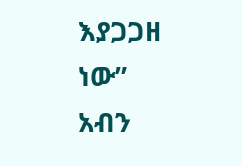እያጋጋዘ ነው” አብን